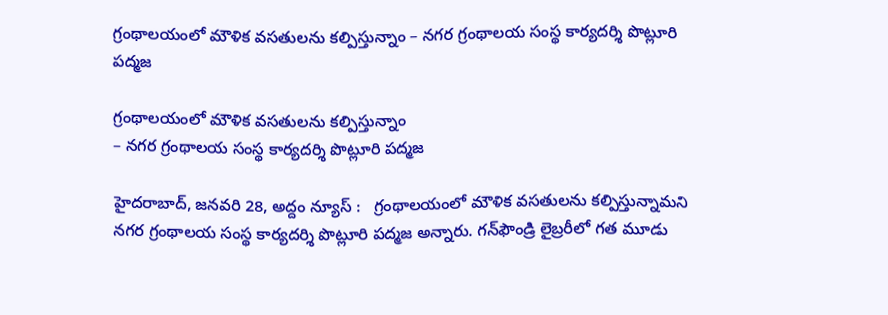గ్రంథాల‌యంలో మౌళిక వ‌స‌తులను క‌ల్పిస్తున్నాం – న‌గ‌ర గ్రంథాల‌య సంస్థ కార్య‌ద‌ర్శి పొట్లూరి ప‌ద్మ‌జ‌

గ్రంథాల‌యంలో మౌళిక వ‌స‌తులను క‌ల్పిస్తున్నాం
– న‌గ‌ర గ్రంథాల‌య సంస్థ కార్య‌ద‌ర్శి పొట్లూరి ప‌ద్మ‌జ‌

హైదరాబాద్, జ‌న‌వ‌రి 28, అద్దం న్యూస్ :   గ్రంథాల‌యంలో మౌళిక వ‌స‌తులను క‌ల్పిస్తున్నామ‌ని న‌గ‌ర గ్రంథాల‌య సంస్థ కార్య‌ద‌ర్శి పొట్లూరి ప‌ద్మ‌జ అన్నారు. గ‌న్‌ఫౌండ్రి లైబ్ర‌రీలో గ‌త మూడు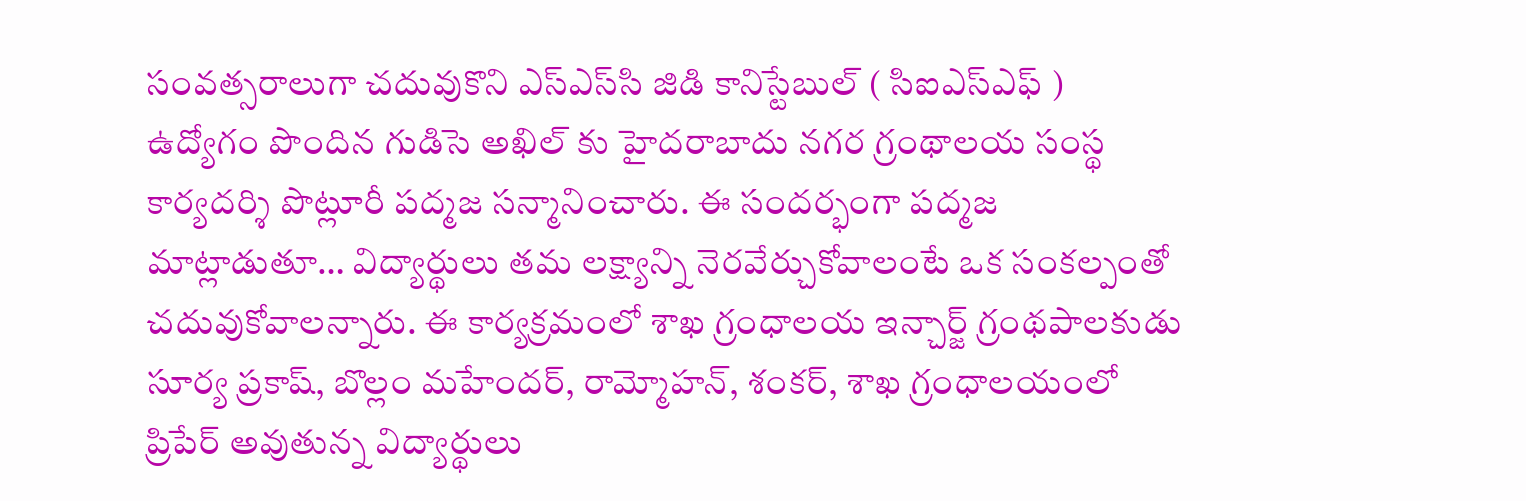సంవ‌త్స‌రాలుగా చ‌దువుకొని ఎస్ఎస్‌సి జిడి కానిస్టేబుల్ ( సిఐఎస్ఎఫ్ ) ఉద్యోగం పొందిన గుడిసె అఖిల్ కు హైదరాబాదు నగర గ్రంథాలయ సంస్థ కార్యదర్శి పొట్లూరీ పద్మజ స‌న్మానించారు. ఈ సంద‌ర్భంగా ప‌ద్మ‌జ మాట్లాడుతూ… విద్యార్థులు త‌మ ల‌క్ష్యాన్ని నెర‌వేర్చుకోవాలంటే ఒక సంకల్పంతో చ‌దువుకోవాల‌న్నారు. ఈ కార్య‌క్ర‌మంలో శాఖ గ్రంధాలయ ఇన్చార్జ్ గ్రంథపాలకుడు సూర్య ప్రకాష్, బొల్లం మహేందర్, రామ్మోహన్, శంకర్, శాఖ గ్రంధాలయంలో ప్రిపేర్ అవుతున్న విద్యార్థులు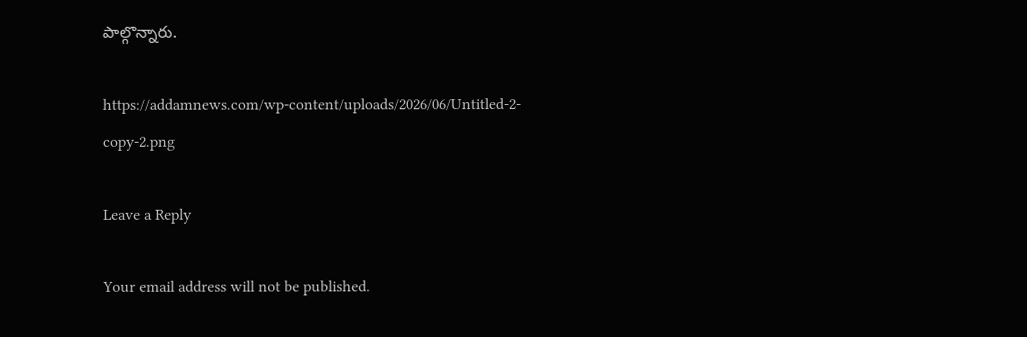పాల్గొన్నారు.

https://addamnews.com/wp-content/uploads/2026/06/Untitled-2-copy-2.png

Leave a Reply

Your email address will not be published.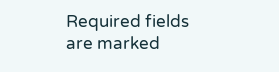Required fields are marked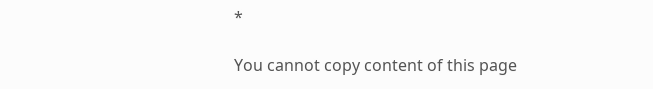*

You cannot copy content of this page